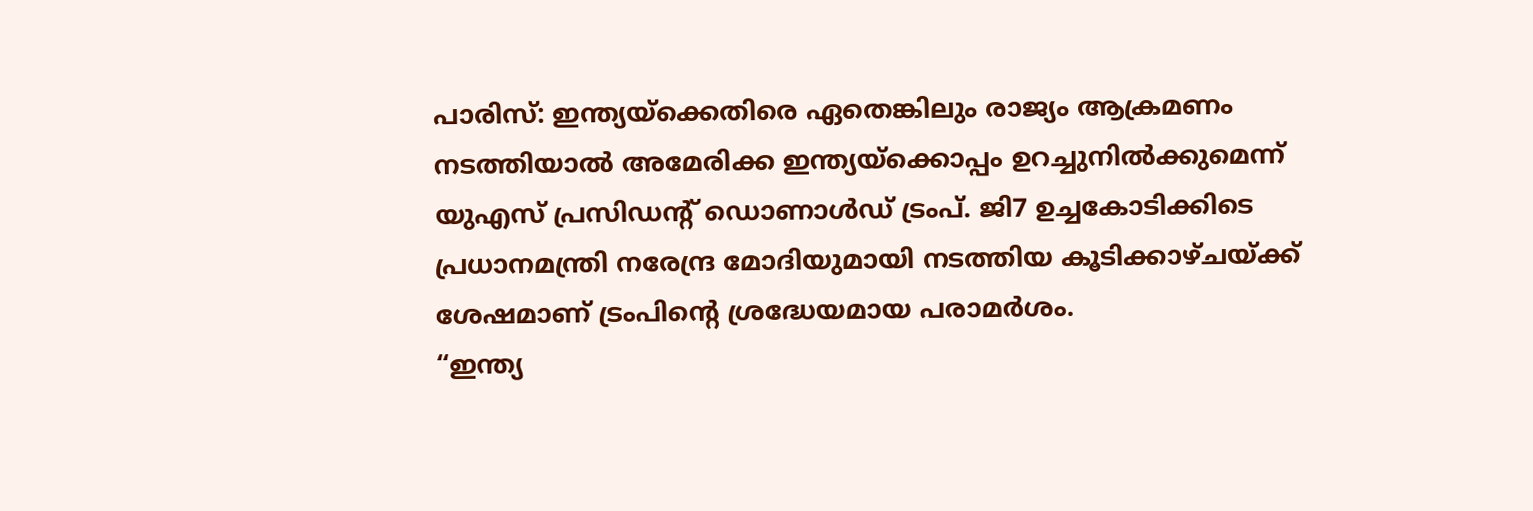പാരിസ്: ഇന്ത്യയ്ക്കെതിരെ ഏതെങ്കിലും രാജ്യം ആക്രമണം നടത്തിയാൽ അമേരിക്ക ഇന്ത്യയ്ക്കൊപ്പം ഉറച്ചുനിൽക്കുമെന്ന് യുഎസ് പ്രസിഡന്റ് ഡൊണാൾഡ് ട്രംപ്. ജി7 ഉച്ചകോടിക്കിടെ പ്രധാനമന്ത്രി നരേന്ദ്ര മോദിയുമായി നടത്തിയ കൂടിക്കാഴ്ചയ്ക്ക് ശേഷമാണ് ട്രംപിന്റെ ശ്രദ്ധേയമായ പരാമർശം.
“ഇന്ത്യ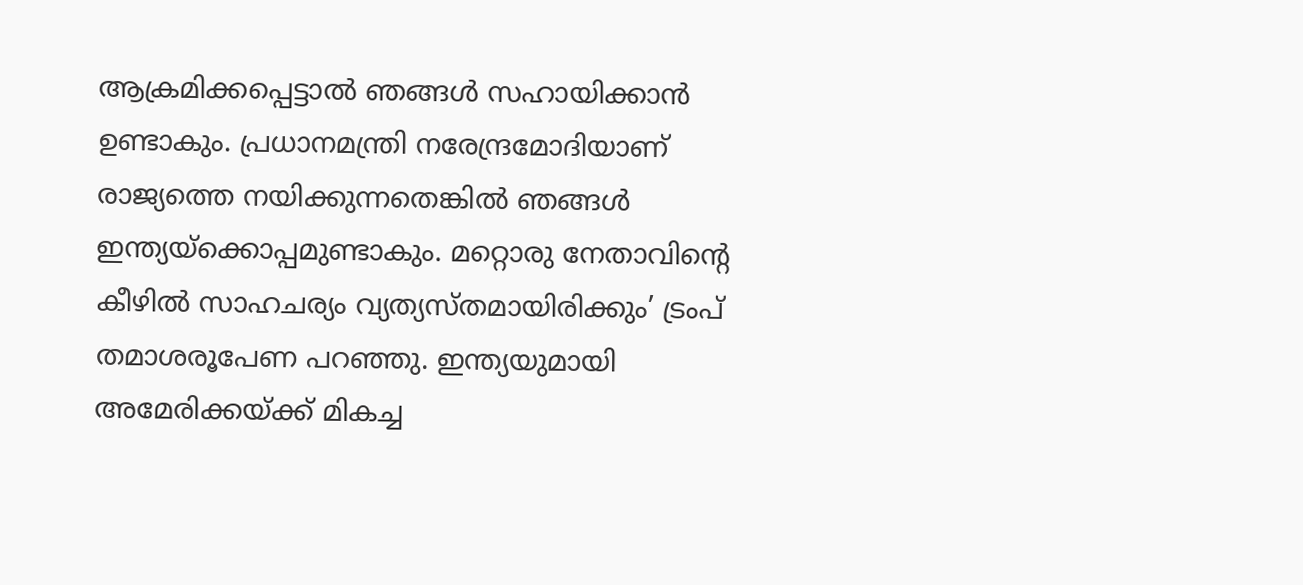ആക്രമിക്കപ്പെട്ടാൽ ഞങ്ങൾ സഹായിക്കാൻ ഉണ്ടാകും. പ്രധാനമന്ത്രി നരേന്ദ്രമോദിയാണ് രാജ്യത്തെ നയിക്കുന്നതെങ്കിൽ ഞങ്ങൾ ഇന്ത്യയ്ക്കൊപ്പമുണ്ടാകും. മറ്റൊരു നേതാവിന്റെ കീഴിൽ സാഹചര്യം വ്യത്യസ്തമായിരിക്കും’ ട്രംപ് തമാശരൂപേണ പറഞ്ഞു. ഇന്ത്യയുമായി അമേരിക്കയ്ക്ക് മികച്ച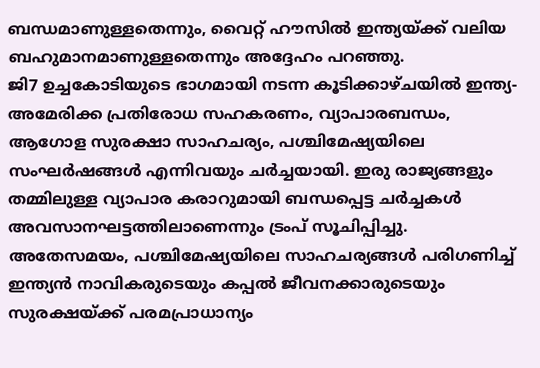ബന്ധമാണുള്ളതെന്നും, വൈറ്റ് ഹൗസിൽ ഇന്ത്യയ്ക്ക് വലിയ ബഹുമാനമാണുള്ളതെന്നും അദ്ദേഹം പറഞ്ഞു.
ജി7 ഉച്ചകോടിയുടെ ഭാഗമായി നടന്ന കൂടിക്കാഴ്ചയിൽ ഇന്ത്യ-അമേരിക്ക പ്രതിരോധ സഹകരണം, വ്യാപാരബന്ധം, ആഗോള സുരക്ഷാ സാഹചര്യം, പശ്ചിമേഷ്യയിലെ സംഘർഷങ്ങൾ എന്നിവയും ചർച്ചയായി. ഇരു രാജ്യങ്ങളും തമ്മിലുള്ള വ്യാപാര കരാറുമായി ബന്ധപ്പെട്ട ചർച്ചകൾ അവസാനഘട്ടത്തിലാണെന്നും ട്രംപ് സൂചിപ്പിച്ചു.
അതേസമയം, പശ്ചിമേഷ്യയിലെ സാഹചര്യങ്ങൾ പരിഗണിച്ച് ഇന്ത്യൻ നാവികരുടെയും കപ്പൽ ജീവനക്കാരുടെയും സുരക്ഷയ്ക്ക് പരമപ്രാധാന്യം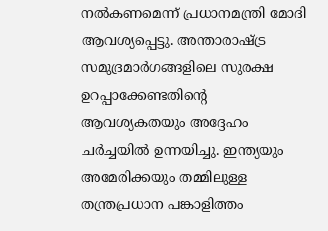നൽകണമെന്ന് പ്രധാനമന്ത്രി മോദി ആവശ്യപ്പെട്ടു. അന്താരാഷ്ട്ര സമുദ്രമാർഗങ്ങളിലെ സുരക്ഷ ഉറപ്പാക്കേണ്ടതിന്റെ ആവശ്യകതയും അദ്ദേഹം ചർച്ചയിൽ ഉന്നയിച്ചു. ഇന്ത്യയും അമേരിക്കയും തമ്മിലുള്ള തന്ത്രപ്രധാന പങ്കാളിത്തം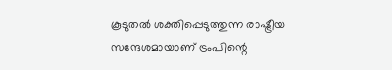കൂടുതൽ ശക്തിപ്പെടുത്തുന്ന രാഷ്ട്രീയ സന്ദേശമായാണ് ട്രംപിന്റെ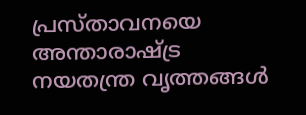പ്രസ്താവനയെ അന്താരാഷ്ട്ര നയതന്ത്ര വൃത്തങ്ങൾ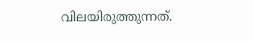വിലയിരുത്തുന്നത്.